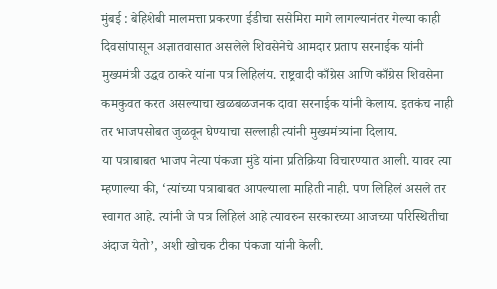मुंबई : बेहिशेबी मालमत्ता प्रकरणा ईडीचा ससेमिरा मागे लागल्यानंतर गेल्या काही दिवसांपासून अज्ञातवासात असलेले शिवसेनेचे आमदार प्रताप सरनाईक यांनी मुख्यमंत्री उद्धव ठाकरे यांना पत्र लिहिलंय. राष्ट्रवादी काँग्रेस आणि काँग्रेस शिवसेना कमकुवत करत असल्याचा खळबळजनक दावा सरनाईक यांनी केलाय. इतकंच नाही तर भाजपसोबत जुळवून घेण्याचा सल्लाही त्यांनी मुख्यमंत्र्यांना दिलाय.
या पत्राबाबत भाजप नेत्या पंकजा मुंडे यांना प्रतिक्रिया विचारण्यात आली. यावर त्या म्हणाल्या की, ‘त्यांच्या पत्राबाबत आपल्याला माहिती नाही. पण लिहिलं असले तर स्वागत आहे. त्यांनी जे पत्र लिहिलं आहे त्यावरुन सरकारच्या आजच्या परिस्थितीचा अंदाज येतो’, अशी खोचक टीका पंकजा यांनी केली.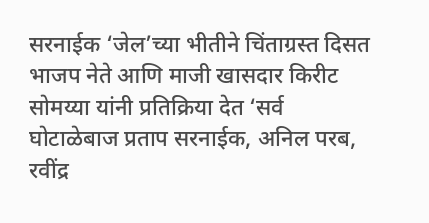सरनाईक ‘जेल’च्या भीतीने चिंताग्रस्त दिसत
भाजप नेते आणि माजी खासदार किरीट सोमय्या यांनी प्रतिक्रिया देत ‘सर्व घोटाळेबाज प्रताप सरनाईक, अनिल परब, रवींद्र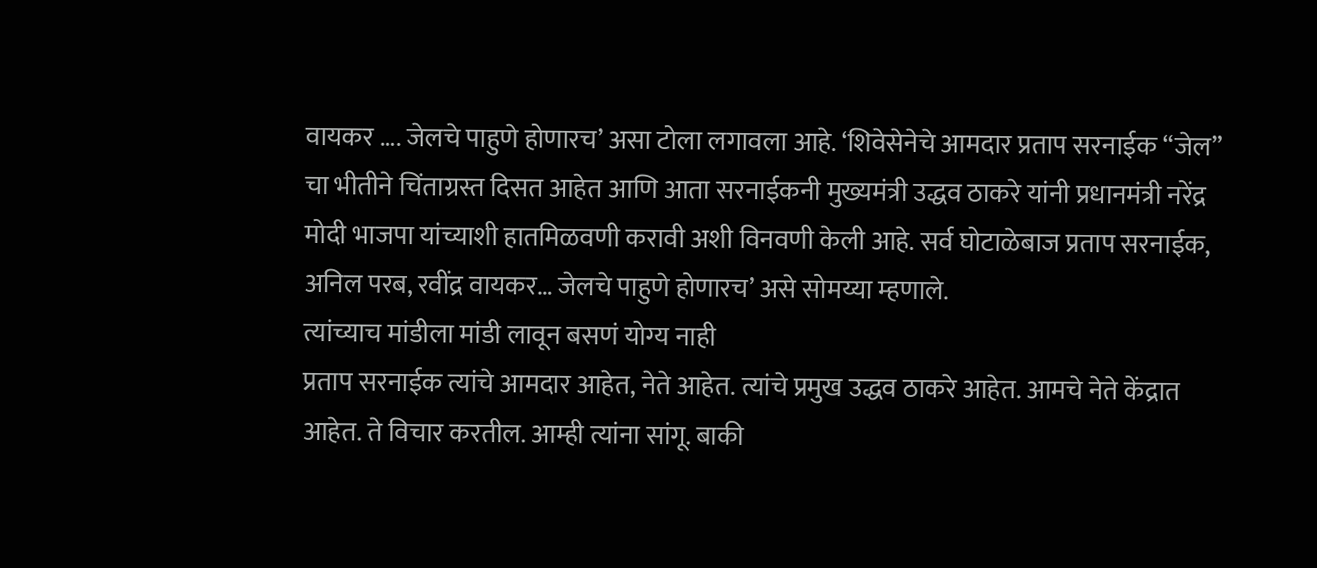वायकर …. जेलचे पाहुणे होणारच’ असा टोला लगावला आहे. ‘शिवेसेनेचे आमदार प्रताप सरनाईक “जेल” चा भीतीने चिंताग्रस्त दिसत आहेत आणि आता सरनाईकनी मुख्यमंत्री उद्धव ठाकरे यांनी प्रधानमंत्री नरेंद्र मोदी भाजपा यांच्याशी हातमिळवणी करावी अशी विनवणी केली आहे. सर्व घोटाळेबाज प्रताप सरनाईक, अनिल परब, रवींद्र वायकर… जेलचे पाहुणे होणारच’ असे सोमय्या म्हणाले.
त्यांच्याच मांडीला मांडी लावून बसणं योग्य नाही
प्रताप सरनाईक त्यांचे आमदार आहेत, नेते आहेत. त्यांचे प्रमुख उद्धव ठाकरे आहेत. आमचे नेते केंद्रात आहेत. ते विचार करतील. आम्ही त्यांना सांगू. बाकी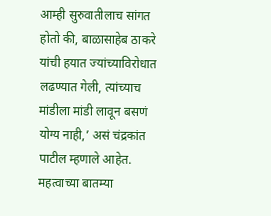आम्ही सुरुवातीलाच सांगत होतो की, बाळासाहेब ठाकरे यांची हयात ज्यांच्याविरोधात लढण्यात गेली, त्यांच्याच मांडीला मांडी लावून बसणं योग्य नाही,’ असं चंद्रकांत पाटील म्हणाले आहेत.
महत्वाच्या बातम्या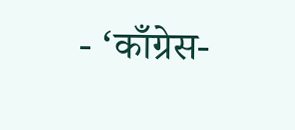- ‘काँग्रेस-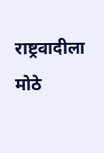राष्ट्रवादीला मोठे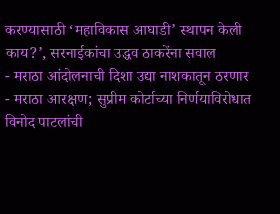करण्यासाठी ‘महाविकास आघाडी’ स्थापन केली काय?’, सरनाईकांचा उद्धव ठाकरेंना सवाल
- मराठा आंदोलनाची दिशा उद्या नाशकातून ठरणार
- मराठा आरक्षण; सुप्रीम कोर्टाच्या निर्णयाविरोधात विनोद पाटलांची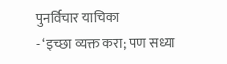पुनर्विचार याचिका
- ‘इच्छा व्यक्त करा; पण सध्या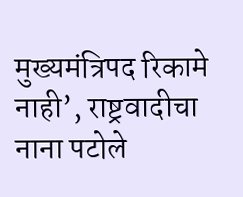मुख्यमंत्रिपद रिकामे नाही’, राष्ट्रवादीचा नाना पटोले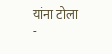यांना टोला
-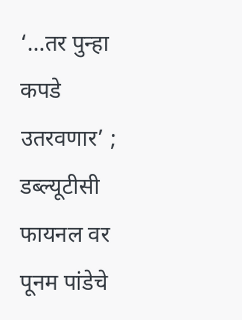‘…तर पुन्हा कपडे उतरवणार’ ; डब्ल्यूटीसी फायनल वर पूनम पांडेचे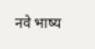नवे भाष्य